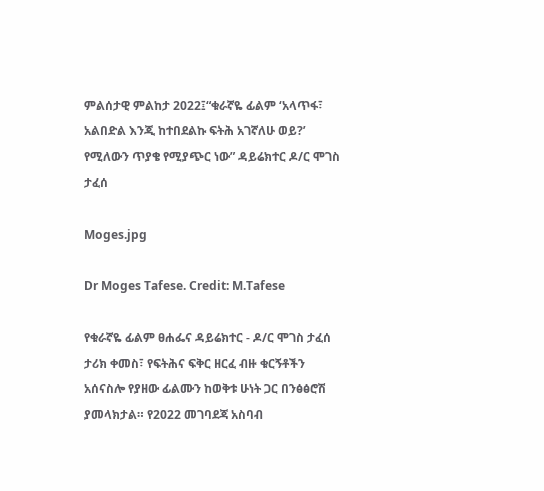ምልሰታዊ ምልከታ 2022፤“ቁራኛዬ ፊልም ‘አላጥፋ፣ አልበድል እንጂ ከተበደልኩ ፍትሕ አገኛለሁ ወይ?’ የሚለውን ጥያቄ የሚያጭር ነው” ዳይሬክተር ዶ/ር ሞገስ ታፈሰ

Moges.jpg

Dr Moges Tafese. Credit: M.Tafese

የቁራኛዬ ፊልም ፀሐፌና ዳይሬክተር - ዶ/ር ሞገስ ታፈሰ ታሪክ ቀመስ፣ የፍትሕና ፍቅር ዘርፈ ብዙ ቁርኝቶችን አሰናስሎ የያዘው ፊልሙን ከወቅቱ ሁነት ጋር በንፅፅሮሽ ያመላክታል። የ2022 መገባደጃ አስባብ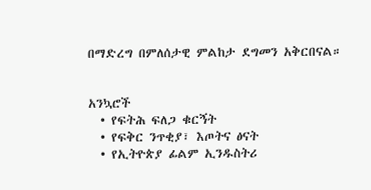በማድረግ በምለሰታዊ ምልከታ ደግመን አቅርበናል።


አንኳሮች
  • የፍትሕ ፍለጋ ቁርኝት
  • የፍቅር ንጥቂያ፣ እጦትና ፅናት
  • የኢትዮጵያ ፊልም ኢንዱስትሪ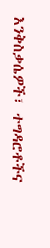እንቅስቃሴዎች፣ ተግዳሮቶችና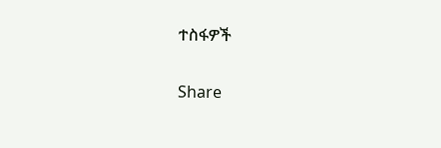ተስፋዎች

Share